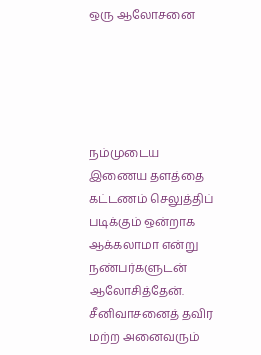ஒரு ஆலோசனை





நம்முடைய இணைய தளத்தை கட்டணம் செலுத்திப் படிக்கும் ஒன்றாக ஆக்கலாமா என்று நண்பர்களுடன் ஆலோசித்தேன். சீனிவாசனைத் தவிர மற்ற அனைவரும்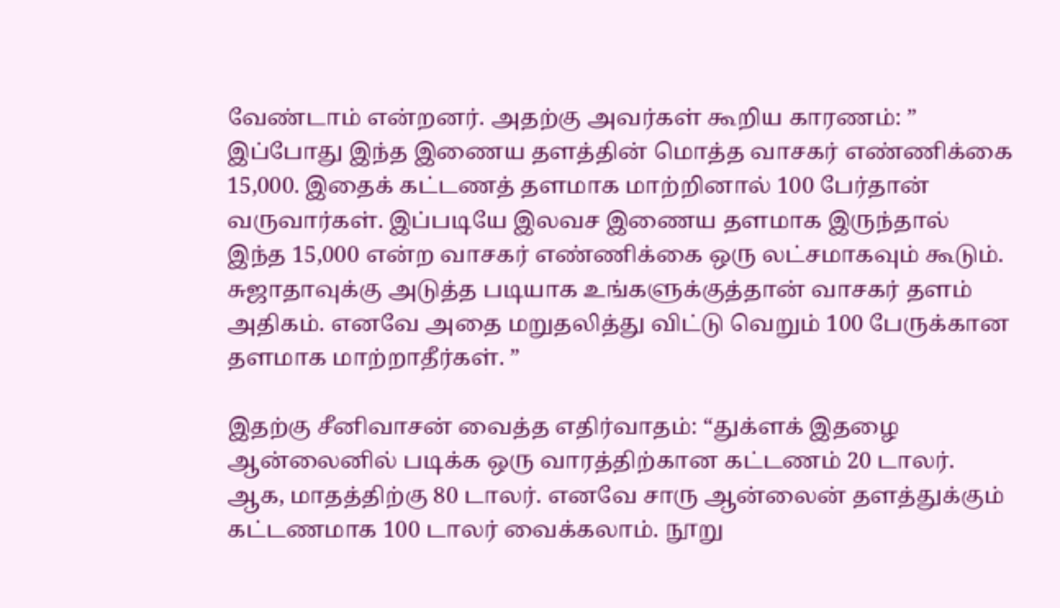வேண்டாம் என்றனர். அதற்கு அவர்கள் கூறிய காரணம்: ” இப்போது இந்த இணைய தளத்தின் மொத்த வாசகர் எண்ணிக்கை 15,000. இதைக் கட்டணத் தளமாக மாற்றினால் 100 பேர்தான் வருவார்கள். இப்படியே இலவச இணைய தளமாக இருந்தால் இந்த 15,000 என்ற வாசகர் எண்ணிக்கை ஒரு லட்சமாகவும் கூடும். சுஜாதாவுக்கு அடுத்த படியாக உங்களுக்குத்தான் வாசகர் தளம் அதிகம். எனவே அதை மறுதலித்து விட்டு வெறும் 100 பேருக்கான தளமாக மாற்றாதீர்கள். ”

இதற்கு சீனிவாசன் வைத்த எதிர்வாதம்: “துக்ளக் இதழை ஆன்லைனில் படிக்க ஒரு வாரத்திற்கான கட்டணம் 20 டாலர். ஆக, மாதத்திற்கு 80 டாலர். எனவே சாரு ஆன்லைன் தளத்துக்கும் கட்டணமாக 100 டாலர் வைக்கலாம். நூறு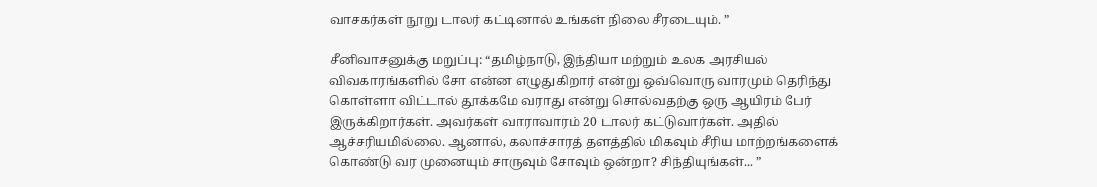வாசகர்கள் நூறு டாலர் கட்டினால் உங்கள் நிலை சீரடையும். ”

சீனிவாசனுக்கு மறுப்பு: “தமிழ்நாடு, இந்தியா மற்றும் உலக அரசியல் விவகாரங்களில் சோ என்ன எழுதுகிறார் என்று ஒவ்வொரு வாரமும் தெரிந்து கொள்ளா விட்டால் தூக்கமே வராது என்று சொல்வதற்கு ஒரு ஆயிரம் பேர் இருக்கிறார்கள். அவர்கள் வாராவாரம் 20 டாலர் கட்டுவார்கள். அதில் ஆச்சரியமில்லை. ஆனால், கலாச்சாரத் தளத்தில் மிகவும் சீரிய மாற்றங்களைக் கொண்டு வர முனையும் சாருவும் சோவும் ஒன்றா? சிந்தியுங்கள்... ”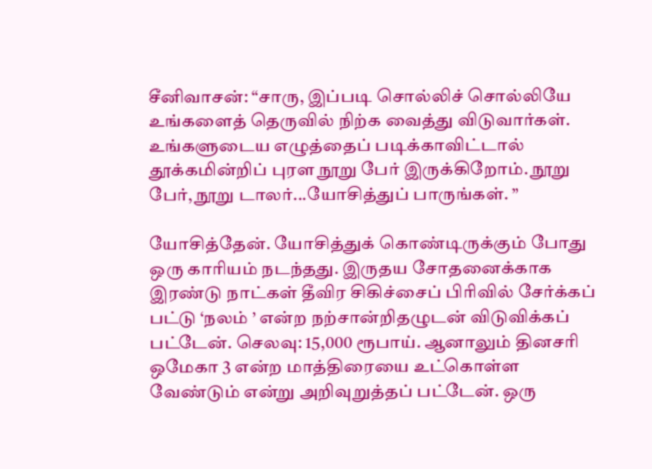சீனிவாசன்: “சாரு, இப்படி சொல்லிச் சொல்லியே உங்களைத் தெருவில் நிற்க வைத்து விடுவார்கள். உங்களுடைய எழுத்தைப் படிக்காவிட்டால் தூக்கமின்றிப் புரள நூறு பேர் இருக்கிறோம். நூறு பேர், நூறு டாலர்...யோசித்துப் பாருங்கள். ”

யோசித்தேன். யோசித்துக் கொண்டிருக்கும் போது ஒரு காரியம் நடந்தது. இருதய சோதனைக்காக இரண்டு நாட்கள் தீவிர சிகிச்சைப் பிரிவில் சேர்க்கப் பட்டு ‘நலம் ’ என்ற நற்சான்றிதழுடன் விடுவிக்கப் பட்டேன். செலவு: 15,000 ரூபாய். ஆனாலும் தினசரி ஒமேகா 3 என்ற மாத்திரையை உட்கொள்ள வேண்டும் என்று அறிவுறுத்தப் பட்டேன். ஒரு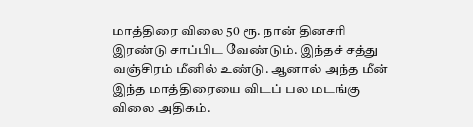மாத்திரை விலை 50 ரூ. நான் தினசரி இரண்டு சாப்பிட வேண்டும். இந்தச் சத்து வஞ்சிரம் மீனில் உண்டு. ஆனால் அந்த மீன் இந்த மாத்திரையை விடப் பல மடங்கு விலை அதிகம்.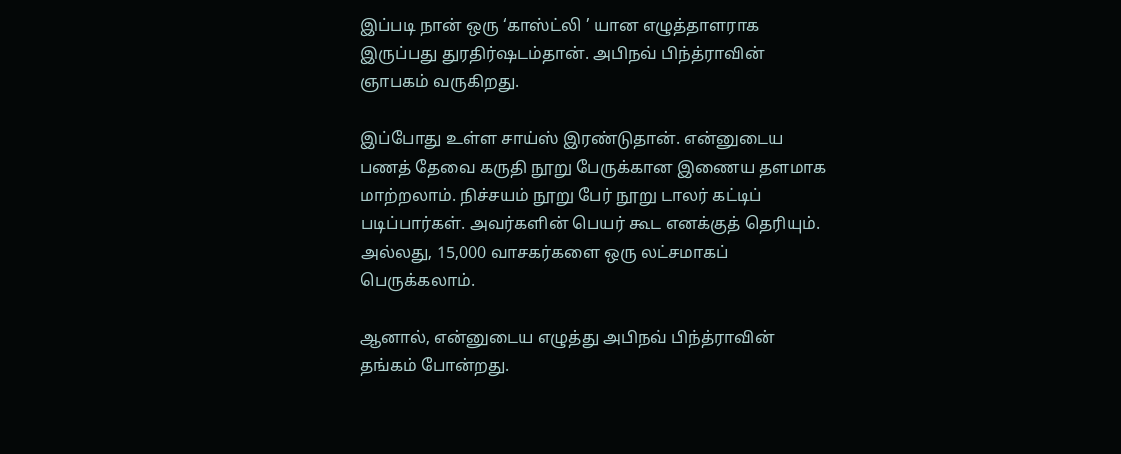இப்படி நான் ஒரு ‘காஸ்ட்லி ’ யான எழுத்தாளராக இருப்பது துரதிர்ஷடம்தான். அபிநவ் பிந்த்ராவின் ஞாபகம் வருகிறது.

இப்போது உள்ள சாய்ஸ் இரண்டுதான். என்னுடைய பணத் தேவை கருதி நூறு பேருக்கான இணைய தளமாக மாற்றலாம். நிச்சயம் நூறு பேர் நூறு டாலர் கட்டிப் படிப்பார்கள். அவர்களின் பெயர் கூட எனக்குத் தெரியும். அல்லது, 15,000 வாசகர்களை ஒரு லட்சமாகப் பெருக்கலாம்.

ஆனால், என்னுடைய எழுத்து அபிநவ் பிந்த்ராவின் தங்கம் போன்றது.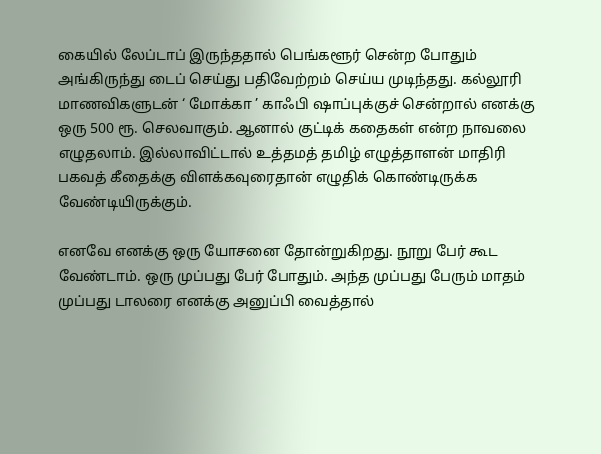கையில் லேப்டாப் இருந்ததால் பெங்களூர் சென்ற போதும் அங்கிருந்து டைப் செய்து பதிவேற்றம் செய்ய முடிந்தது. கல்லூரி மாணவிகளுடன் ‘ மோக்கா ’ காஃபி ஷாப்புக்குச் சென்றால் எனக்கு ஒரு 500 ரூ. செலவாகும். ஆனால் குட்டிக் கதைகள் என்ற நாவலை எழுதலாம். இல்லாவிட்டால் உத்தமத் தமிழ் எழுத்தாளன் மாதிரி பகவத் கீதைக்கு விளக்கவுரைதான் எழுதிக் கொண்டிருக்க வேண்டியிருக்கும்.

எனவே எனக்கு ஒரு யோசனை தோன்றுகிறது. நூறு பேர் கூட வேண்டாம். ஒரு முப்பது பேர் போதும். அந்த முப்பது பேரும் மாதம் முப்பது டாலரை எனக்கு அனுப்பி வைத்தால்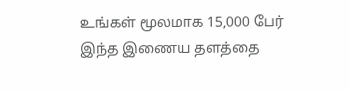உங்கள் மூலமாக 15,000 பேர் இந்த இணைய தளத்தை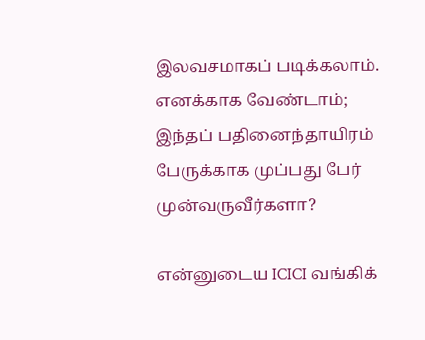இலவசமாகப் படிக்கலாம். எனக்காக வேண்டாம்; இந்தப் பதினைந்தாயிரம் பேருக்காக முப்பது பேர் முன்வருவீர்களா?

என்னுடைய ICICI வங்கிக்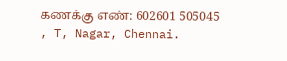கணக்கு எண்: 602601 505045 , T, Nagar, Chennai.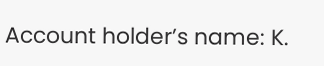Account holder’s name: K.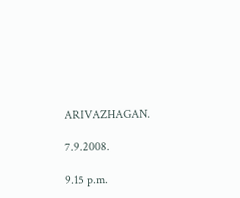ARIVAZHAGAN.

7.9.2008.

9.15 p.m.